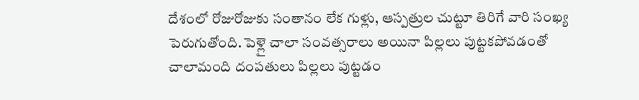దేశంలో రోజురోజుకు సంతానం లేక గుళ్లు, ఆస్పత్రుల చుట్టూ తిరిగే వారి సంఖ్య పెరుగుతోంది. పెళ్లై చాలా సంవత్సరాలు అయినా పిల్లలు పుట్టకపోవడంతో చాలామంది దంపతులు పిల్లలు పుట్టడం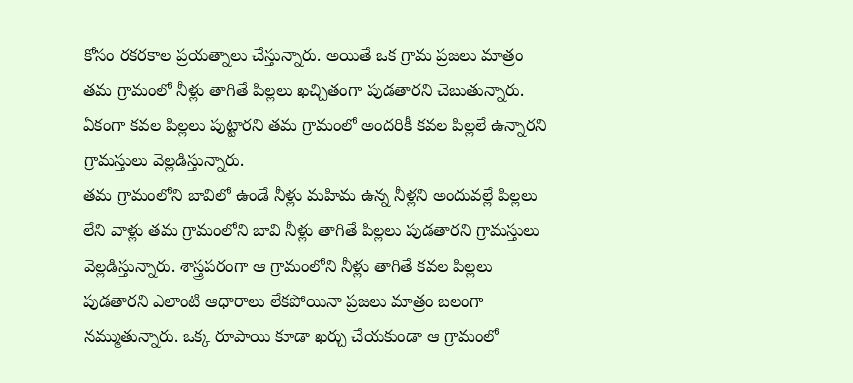కోసం రకరకాల ప్రయత్నాలు చేస్తున్నారు. అయితే ఒక గ్రామ ప్రజలు మాత్రం తమ గ్రామంలో నీళ్లు తాగితే పిల్లలు ఖచ్చితంగా పుడతారని చెబుతున్నారు. ఏకంగా కవల పిల్లలు పుట్టారని తమ గ్రామంలో అందరికీ కవల పిల్లలే ఉన్నారని గ్రామస్తులు వెల్లడిస్తున్నారు.
తమ గ్రామంలోని బావిలో ఉండే నీళ్లు మహిమ ఉన్న నీళ్లని అందువల్లే పిల్లలు లేని వాళ్లు తమ గ్రామంలోని బావి నీళ్లు తాగితే పిల్లలు పుడతారని గ్రామస్తులు వెల్లడిస్తున్నారు. శాస్త్రపరంగా ఆ గ్రామంలోని నీళ్లు తాగితే కవల పిల్లలు పుడతారని ఎలాంటి ఆధారాలు లేకపోయినా ప్రజలు మాత్రం బలంగా నమ్ముతున్నారు. ఒక్క రూపాయి కూడా ఖర్చు చేయకుండా ఆ గ్రామంలో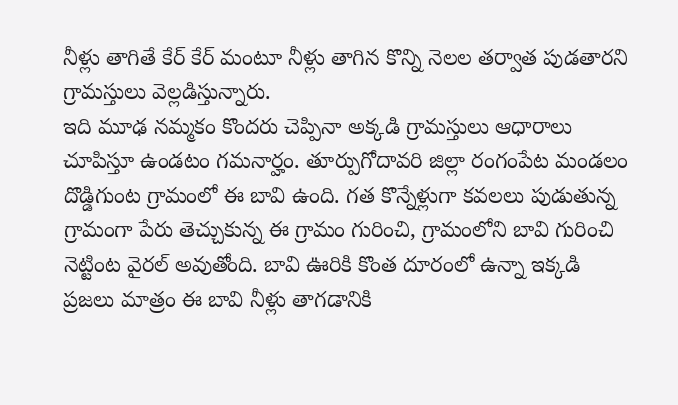నీళ్లు తాగితే కేర్ కేర్ మంటూ నీళ్లు తాగిన కొన్ని నెలల తర్వాత పుడతారని గ్రామస్తులు వెల్లడిస్తున్నారు.
ఇది మూఢ నమ్మకం కొందరు చెప్పినా అక్కడి గ్రామస్తులు ఆధారాలు చూపిస్తూ ఉండటం గమనార్హం. తూర్పుగోదావరి జిల్లా రంగంపేట మండలం దొడ్డిగుంట గ్రామంలో ఈ బావి ఉంది. గత కొన్నేళ్లుగా కవలలు పుడుతున్న గ్రామంగా పేరు తెచ్చుకున్న ఈ గ్రామం గురించి, గ్రామంలోని బావి గురించి నెట్టింట వైరల్ అవుతోంది. బావి ఊరికి కొంత దూరంలో ఉన్నా ఇక్కడి ప్రజలు మాత్రం ఈ బావి నీళ్లు తాగడానికి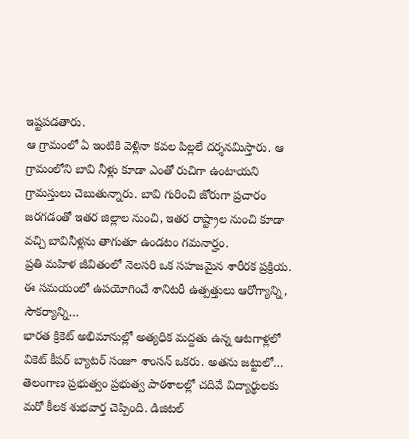ఇష్టపడతారు.
ఆ గ్రామంలో ఏ ఇంటికి వెళ్లినా కవల పిల్లలే దర్శనమిస్తారు. ఆ గ్రామంలోని బావి నీళ్లు కూడా ఎంతో రుచిగా ఉంటాయని గ్రామస్తులు చెబుతున్నారు. బావి గురించి జోరుగా ప్రచారం జరగడంతో ఇతర జిల్లాల నుంచి, ఇతర రాష్ట్రాల నుంచి కూడా వచ్చి బావినీళ్లను తాగుతూ ఉండటం గమనార్హం.
ప్రతి మహిళ జీవితంలో నెలసరి ఒక సహజమైన శారీరక ప్రక్రియ. ఈ సమయంలో ఉపయోగించే శానిటరీ ఉత్పత్తులు ఆరోగ్యాన్ని, సౌకర్యాన్ని…
భారత క్రికెట్ అభిమానుల్లో అత్యధిక మద్దతు ఉన్న ఆటగాళ్లలో వికెట్ కీపర్ బ్యాటర్ సంజూ శాంసన్ ఒకరు. అతను జట్టులో…
తెలంగాణ ప్రభుత్వం ప్రభుత్వ పాఠశాలల్లో చదివే విద్యార్థులకు మరో కీలక శుభవార్త చెప్పింది. డిజిటల్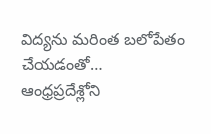విద్యను మరింత బలోపేతం చేయడంతో…
ఆంధ్రప్రదేశ్లోని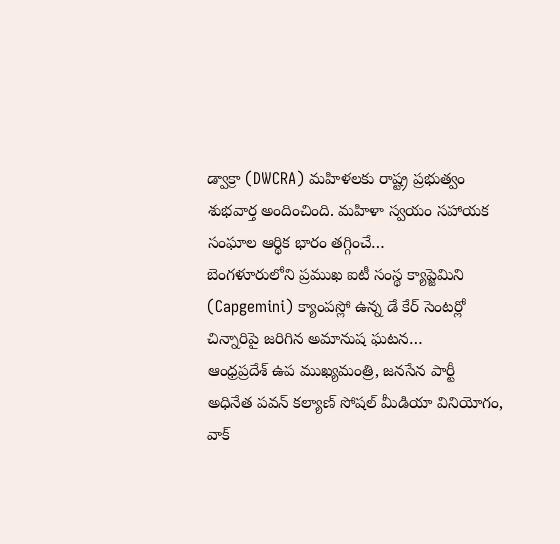డ్వాక్రా (DWCRA) మహిళలకు రాష్ట్ర ప్రభుత్వం శుభవార్త అందించింది. మహిళా స్వయం సహాయక సంఘాల ఆర్థిక భారం తగ్గించే…
బెంగళూరులోని ప్రముఖ ఐటీ సంస్థ క్యాప్జెమిని (Capgemini) క్యాంపస్లో ఉన్న డే కేర్ సెంటర్లో చిన్నారిపై జరిగిన అమానుష ఘటన…
ఆంధ్రప్రదేశ్ ఉప ముఖ్యమంత్రి, జనసేన పార్టీ అధినేత పవన్ కల్యాణ్ సోషల్ మీడియా వినియోగం, వాక్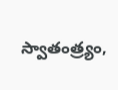స్వాతంత్ర్యం,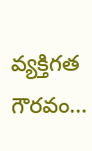వ్యక్తిగత గౌరవం…